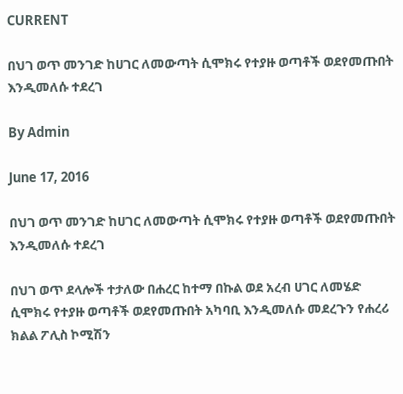CURRENT

በህገ ወጥ መንገድ ከሀገር ለመውጣት ሲሞክሩ የተያዙ ወጣቶች ወደየመጡበት እንዲመለሱ ተደረገ

By Admin

June 17, 2016

በህገ ወጥ መንገድ ከሀገር ለመውጣት ሲሞክሩ የተያዙ ወጣቶች ወደየመጡበት እንዲመለሱ ተደረገ

በህገ ወጥ ደላሎች ተታለው በሐረር ከተማ በኩል ወደ አረብ ሀገር ለመሄድ ሲሞክሩ የተያዙ ወጣቶች ወደየመጡበት አካባቢ እንዲመለሱ መደረጉን የሐረሪ ክልል ፖሊስ ኮሚሽን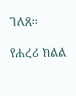ገለጸ፡፡

የሐረሪ ክልል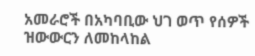አመራሮች በአካባቢው ህገ ወጥ የሰዎች ዝውውርን ለመከላከል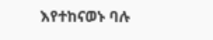እየተከናወኑ ባሉ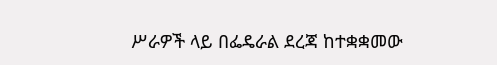ሥራዎች ላይ በፌዴራል ደረጃ ከተቋቋመው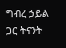ግብረ ኃይል ጋር ትናንት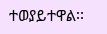ተወያይተዋል፡፡